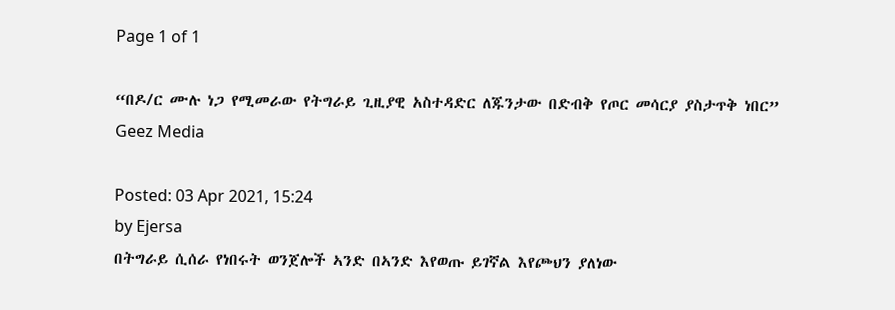Page 1 of 1

“በዶ/ር ሙሉ ነጋ የሚመራው የትግራይ ጊዚያዊ አስተዳድር ለጁንታው በድብቅ የጦር መሳርያ ያስታጥቅ ነበር” Geez Media

Posted: 03 Apr 2021, 15:24
by Ejersa
በትግራይ ሲሰራ የነበሩት ወንጀሎች ኣንድ በኣንድ እየወጡ ይገኛል እየጮህን ያለነው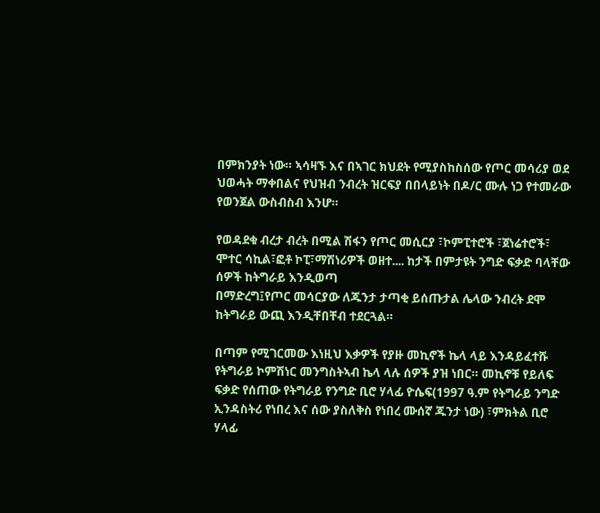በምክንያት ነው። ኣሳዛኙ እና በኣገር ክህደት የሚያስከስሰው የጦር መሳሪያ ወደ ህወሓት ማቀበልና የህዝብ ንብረት ዝርፍያ በበላይነት በዶ/ር ሙሉ ነጋ የተመራው የወንጀል ውስብስብ እንሆ።

የወዳደቁ ብረታ ብረት በሚል ሽፋን የጦር መሲርያ ፣ኮምፒተሮች ፣ጀነሬተሮች፣ ሞተር ሳኪል፣ፎቶ ኮፒ፣ማሽነሪዎች ወዘተ.... ከታች በምታዩት ንግድ ፍቃድ ባላቸው ሰዎች ከትግራይ እንዲወጣ
በማድረግ፤የጦር መሳርያው ለጁንታ ታጣቂ ይሰጡታል ሌላው ንብረት ደሞ ከትግራይ ውጪ እንዲቸበቸብ ተደርጓል።

በጣም የሚገርመው እነዚህ እቃዎች የያዙ መኪኖች ኬላ ላይ እንዳይፈተሹ የትግራይ ኮምሽነር መንግስትኣብ ኬላ ላሉ ሰዎች ያዝ ነበር። መኪኖቹ የይለፍ ፍቃድ የሰጠው የትግራይ የንግድ ቢሮ ሃላፊ ዮሴፍ(1997 ዓ.ም የትግራይ ንግድ ኢንዳስትሪ የነበረ እና ሰው ያስለቅስ የነበረ ሙሰኛ ጁንታ ነው) ፣ምክትል ቢሮ ሃላፊ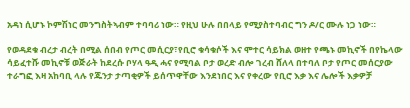አዳነ ሲሆኑ ኮምሽነር መንግስትኣብም ተባባሪ ነው። የዚህ ሁሉ በበላይ የሚያስተባብር ግን ዶ/ር ሙሉ ነጋ ነው።

የወዳደቁ ብረታ ብረት በሚል ሰበብ የጦር መሲርያ፣የቢሮ ቁሳቁሶች እና ሞተር ሳይክል ወዘተ የጫኑ መኪኖች በየኬላው ሳይፈተሹ መኪኖቹ ወጅራት ከደረሱ ቦሃላ ዓዲ ሓና የሚባል ቦታ ወረድ ብሎ ገረብ ሸለላ በተባለ ቦታ የጦር መሰርያው ተራግፎ እዛ አከባቢ ላሉ የጁንታ ታጣቂዎች ይሰጥዋቸው እንደነበር እና የቀረው የቢሮ እቃ እና ሌሎች እቃዎቻ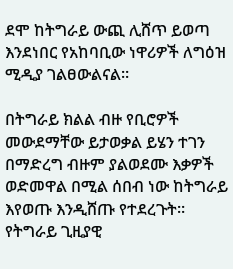ደሞ ከትግራይ ውጪ ሊሸጥ ይወጣ እንደነበር የአከባቢው ነዋሪዎች ለግዕዝ ሚዲያ ገልፀውልናል።

በትግራይ ክልል ብዙ የቢሮዎች መውደማቸው ይታወቃል ይሄን ተገን በማድረግ ብዙም ያልወደሙ እቃዎች ወድመዋል በሚል ሰበብ ነው ከትግራይ እየወጡ እንዲሸጡ የተደረጉት።
የትግራይ ጊዚያዊ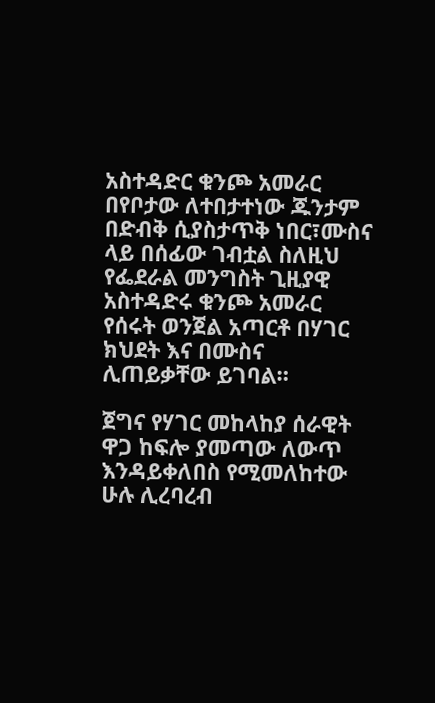አስተዳድር ቁንጮ አመራር በየቦታው ለተበታተነው ጁንታም በድብቅ ሲያስታጥቅ ነበር፣ሙስና ላይ በሰፊው ገብቷል ስለዚህ የፌደራል መንግስት ጊዚያዊ አስተዳድሩ ቁንጮ አመራር የሰሩት ወንጀል አጣርቶ በሃገር ክህደት እና በሙስና ሊጠይቃቸው ይገባል።

ጀግና የሃገር መከላከያ ሰራዊት ዋጋ ከፍሎ ያመጣው ለውጥ እንዳይቀለበስ የሚመለከተው ሁሉ ሊረባረብ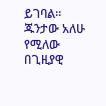ይገባል። ጁንታው አለሁ የሚለው በጊዚያዊ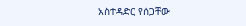አስተዳድር የሰጋቸው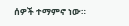ሰዎች ተማምኖ ነው።